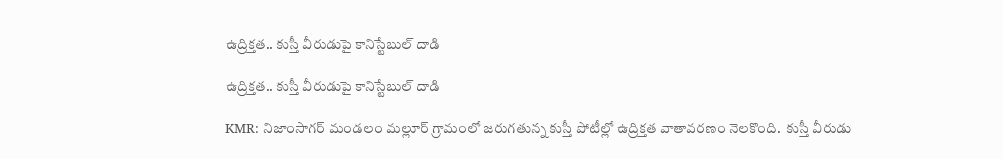ఉద్రిక్తత.. కుస్తీ వీరుడుపై కానిస్టేబుల్ దాడి

ఉద్రిక్తత.. కుస్తీ వీరుడుపై కానిస్టేబుల్ దాడి

KMR: నిజాంసాగర్ మండలం మల్లూర్ గ్రామంలో జరుగతున్న కుస్తీ పోటీల్లో ఉద్రిక్తత వాతావరణం నెలకొంది.  కుస్తీ వీరుడు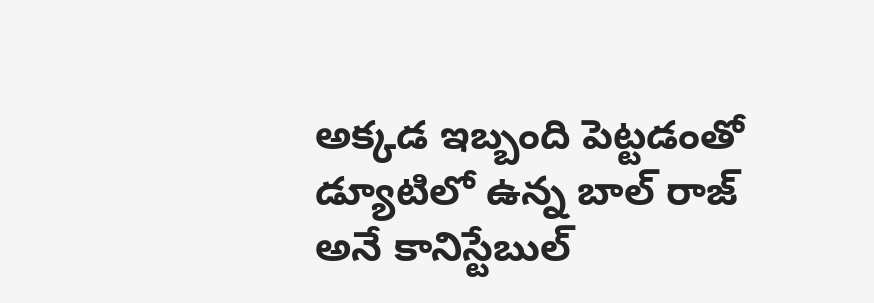అక్కడ ఇబ్బంది పెట్టడంతో డ్యూటిలో ఉన్న బాల్ రాజ్ అనే కానిస్టేబుల్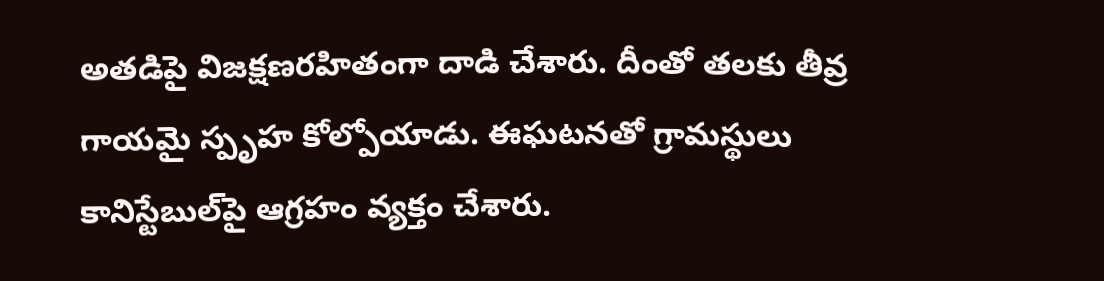అతడిపై విజక్షణరహితంగా దాడి చేశారు. దీంతో తలకు తీవ్ర గాయమై స్పృహ కోల్పోయాడు. ఈఘటనతో గ్రామస్థులు కానిస్టేబుల్‌పై ఆగ్రహం వ్యక్తం చేశారు.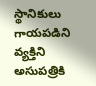స్థానికులు గాయపడిని వ్యక్తిని అసుపత్రికి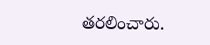తరలించారు.